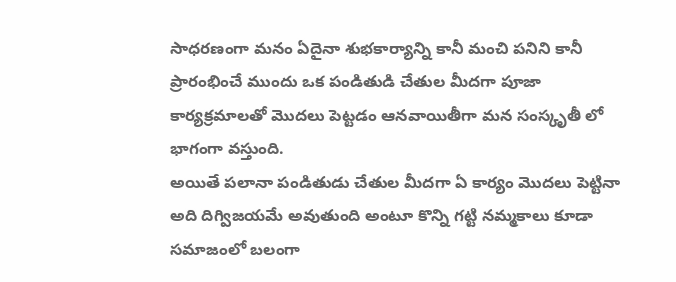సాధరణంగా మనం ఏదైనా శుభకార్యాన్ని కానీ మంచి పనిని కానీ ప్రారంభించే ముందు ఒక పండితుడి చేతుల మీదగా పూజా కార్యక్రమాలతో మొదలు పెట్టడం ఆనవాయితీగా మన సంస్కృతీ లో భాగంగా వస్తుంది.
అయితే పలానా పండితుడు చేతుల మీదగా ఏ కార్యం మొదలు పెట్టినా అది దిగ్విజయమే అవుతుంది అంటూ కొన్ని గట్టి నమ్మకాలు కూడా సమాజంలో బలంగా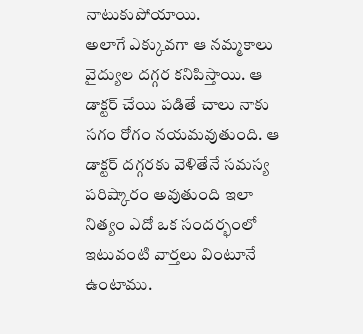నాటుకుపోయాయి.
అలాగే ఎక్కువగా ఆ నమ్మకాలు వైద్యుల దగ్గర కనిపిస్తాయి. ఆ డాక్టర్ చేయి పడితే చాలు నాకు సగం రోగం నయమవుతుంది. ఆ డాక్టర్ దగ్గరకు వెళితేనే సమస్య పరిష్కారం అవుతుంది ఇలా నిత్యం ఎదో ఒక సందర్భంలో ఇటువంటి వార్తలు వింటూనే ఉంటాము.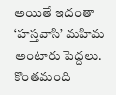అయితే ఇదంతా ‘హస్తవాసి’ మహిమ అంటారు పెద్దలు. కొంతమంది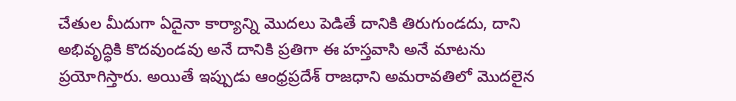చేతుల మీదుగా ఏదైనా కార్యాన్ని మొదలు పెడితే దానికి తిరుగుండదు, దాని అభివృద్ధికి కొదవుండవు అనే దానికి ప్రతిగా ఈ హస్తవాసి అనే మాటను ప్రయోగిస్తారు. అయితే ఇప్పుడు ఆంధ్రప్రదేశ్ రాజధాని అమరావతిలో మొదలైన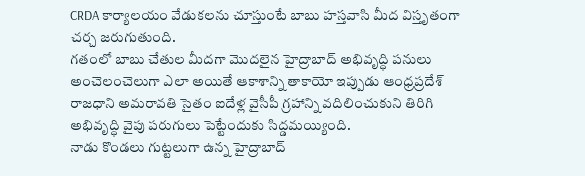CRDA కార్యాలయం వేడుకలను చూస్తుంటే బాబు హస్తవాసి మీద విస్తృతంగా చర్చ జరుగుతుంది.
గతంలో బాబు చేతుల మీదగా మొదలైన హైద్రాబాద్ అభివృద్ధి పనులు అంచెలంచెలుగా ఎలా అయితే ఆకాశాన్ని తాకాయో ఇప్పుడు ఆంధ్రప్రదేశ్ రాజధాని అమరావతి సైతం ఐదేళ్ల వైసీపీ గ్రహాన్ని వదిలించుకుని తిరిగి అభివృద్ధి వైపు పరుగులు పెట్టేందుకు సిద్డమయ్యింది.
నాడు కొండలు గుట్టలుగా ఉన్న హైద్రాబాద్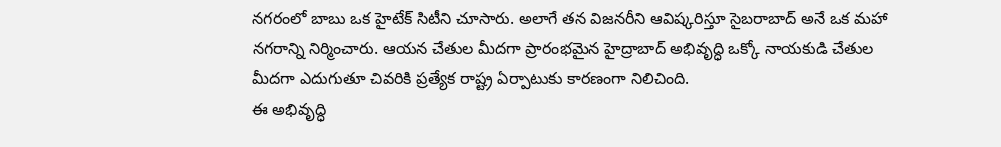నగరంలో బాబు ఒక హైటేక్ సిటీని చూసారు. అలాగే తన విజనరీని ఆవిష్కరిస్తూ సైబరాబాద్ అనే ఒక మహా నగరాన్ని నిర్మించారు. ఆయన చేతుల మీదగా ప్రారంభమైన హైద్రాబాద్ అభివృద్ధి ఒక్కో నాయకుడి చేతుల మీదగా ఎదుగుతూ చివరికి ప్రత్యేక రాష్ట్ర ఏర్పాటుకు కారణంగా నిలిచింది.
ఈ అభివృద్ధి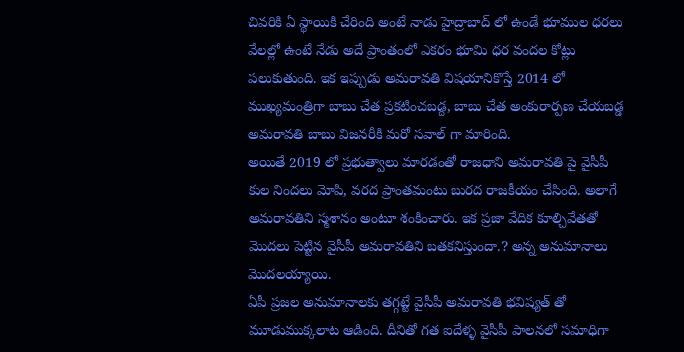చివరికి ఏ స్థాయికి చేరింది అంటే నాడు హైద్రాబాద్ లో ఉండే భూముల ధరలు వేలల్లో ఉంటే నేడు అదే ప్రాంతంలో ఎకరం భూమి ధర వందల కోట్లు పలుకుతుంది. ఇక ఇప్పుడు అమరావతి విషయానికొస్తే 2014 లో ముఖ్యమంత్రిగా బాబు చేత ప్రకటించబడ్ద, బాబు చేత అంకురార్పణ చేయబడ్డ అమరావతి బాబు విజనరీకి మరో సవాల్ గా మారింది.
అయితే 2019 లో ప్రభుత్వాలు మారడంతో రాజధాని అమరావతి పై వైసీపీ కుల నిందలు మోపి, వరద ప్రాంతమంటు బురద రాజకీయం చేసింది. అలాగే అమరావతిని స్మశానం అంటూ శంకించారు. ఇక ప్రజా వేదిక కూల్చివేతతో మొదలు పెట్టిన వైసీపీ అమరావతిని బతకనిస్తుందా.? అన్న అనుమానాలు మొదలయ్యాయి.
ఏపీ ప్రజల అనుమానాలకు తగ్గట్టే వైసీపీ అమరావతి భవిష్యత్ తో మూడుముక్కలాట ఆడింది. దీనితో గత ఐదేళ్ళ వైసీపీ పాలనలో సమాధిగా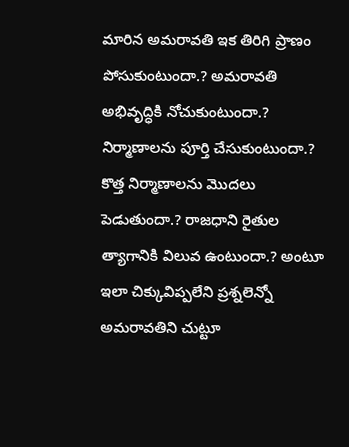మారిన అమరావతి ఇక తిరిగి ప్రాణం పోసుకుంటుందా.? అమరావతి అభివృద్ధికి నోచుకుంటుందా.?
నిర్మాణాలను పూర్తి చేసుకుంటుందా.? కొత్త నిర్మాణాలను మొదలు పెడుతుందా.? రాజధాని రైతుల త్యాగానికి విలువ ఉంటుందా.? అంటూ ఇలా చిక్కువిప్పలేని ప్రశ్నలెన్నో అమరావతిని చుట్టూ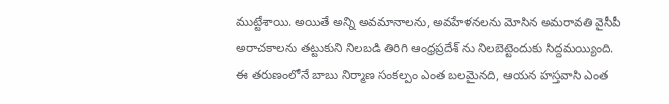ముట్టేశాయి. అయితే అన్ని అవమానాలను, అవహేళనలను మోసిన అమరావతి వైసీపీ అరాచకాలను తట్టుకుని నిలబడి తిరిగి ఆంధ్రప్రదేశ్ ను నిలబెట్టెందుకు సిద్దమయ్యింది.
ఈ తరుణంలోనే బాబు నిర్మాణ సంకల్పం ఎంత బలమైనది, ఆయన హస్తవాసి ఎంత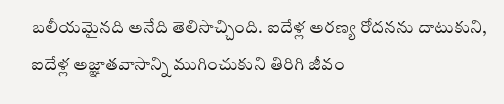బలీయమైనది అనేది తెలిసొచ్చింది. ఐదేళ్ల అరణ్య రోదనను దాటుకుని, ఐదేళ్ల అజ్ఞాతవాసాన్ని ముగించుకుని తిరిగి జీవం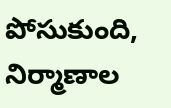పోసుకుంది, నిర్మాణాల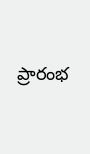ప్రారంభ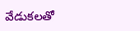వేడుకలతో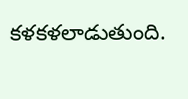కళకళలాడుతుంది.